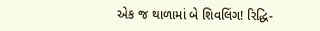એક જ થાળામાં બે શિવલિંગ! રિદ્ધિ-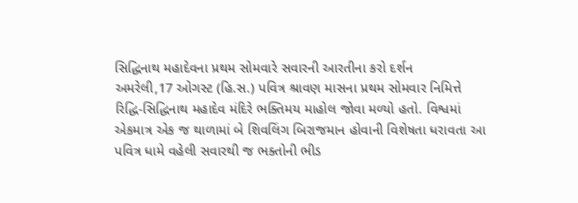સિદ્ધિનાથ મહાદેવના પ્રથમ સોમવારે સવારની આરતીના કરો દર્શન
અમરેલી,17 ઓગસ્ટ (હિ.સ.) પવિત્ર શ્રાવણ માસના પ્રથમ સોમવાર નિમિત્તે રિદ્ધિ-સિદ્ધિનાથ મહાદેવ મંદિરે ભક્તિમય માહોલ જોવા મળ્યો હતો. વિશ્વમાં એકમાત્ર એક જ થાળામાં બે શિવલિંગ બિરાજમાન હોવાની વિશેષતા ધરાવતા આ પવિત્ર ધામે વહેલી સવારથી જ ભક્તોની ભીડ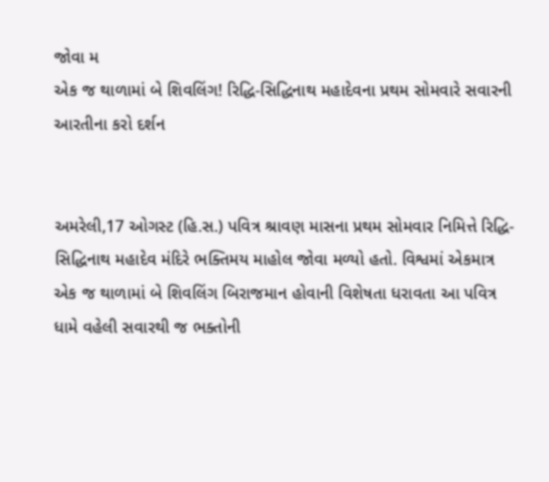જોવા મ
એક જ થાળામાં બે શિવલિંગ! રિદ્ધિ-સિદ્ધિનાથ મહાદેવના પ્રથમ સોમવારે સવારની આરતીના કરો દર્શન


અમરેલી,17 ઓગસ્ટ (હિ.સ.) પવિત્ર શ્રાવણ માસના પ્રથમ સોમવાર નિમિત્તે રિદ્ધિ-સિદ્ધિનાથ મહાદેવ મંદિરે ભક્તિમય માહોલ જોવા મળ્યો હતો. વિશ્વમાં એકમાત્ર એક જ થાળામાં બે શિવલિંગ બિરાજમાન હોવાની વિશેષતા ધરાવતા આ પવિત્ર ધામે વહેલી સવારથી જ ભક્તોની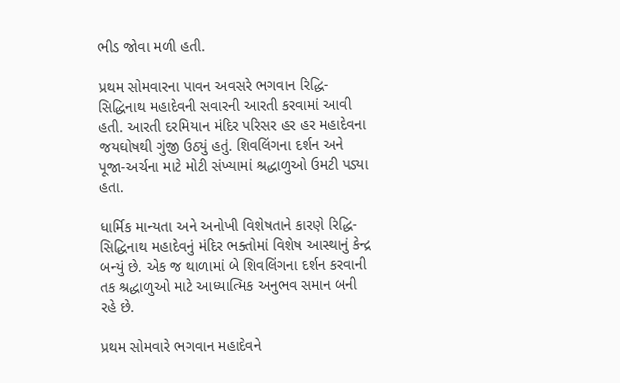ભીડ જોવા મળી હતી.

પ્રથમ સોમવારના પાવન અવસરે ભગવાન રિદ્ધિ-સિદ્ધિનાથ મહાદેવની સવારની આરતી કરવામાં આવી હતી. આરતી દરમિયાન મંદિર પરિસર હર હર મહાદેવના જયઘોષથી ગુંજી ઉઠ્યું હતું. શિવલિંગના દર્શન અને પૂજા-અર્ચના માટે મોટી સંખ્યામાં શ્રદ્ધાળુઓ ઉમટી પડ્યા હતા.

ધાર્મિક માન્યતા અને અનોખી વિશેષતાને કારણે રિદ્ધિ-સિદ્ધિનાથ મહાદેવનું મંદિર ભક્તોમાં વિશેષ આસ્થાનું કેન્દ્ર બન્યું છે. એક જ થાળામાં બે શિવલિંગના દર્શન કરવાની તક શ્રદ્ધાળુઓ માટે આધ્યાત્મિક અનુભવ સમાન બની રહે છે.

પ્રથમ સોમવારે ભગવાન મહાદેવને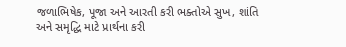જળાભિષેક, પૂજા અને આરતી કરી ભક્તોએ સુખ, શાંતિ અને સમૃદ્ધિ માટે પ્રાર્થના કરી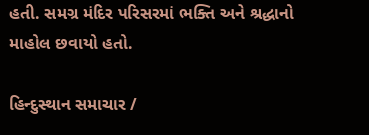હતી. સમગ્ર મંદિર પરિસરમાં ભક્તિ અને શ્રદ્ધાનો માહોલ છવાયો હતો.

હિન્દુસ્થાન સમાચાર /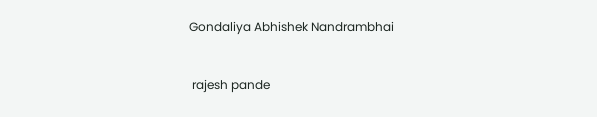Gondaliya Abhishek Nandrambhai


 rajesh pande